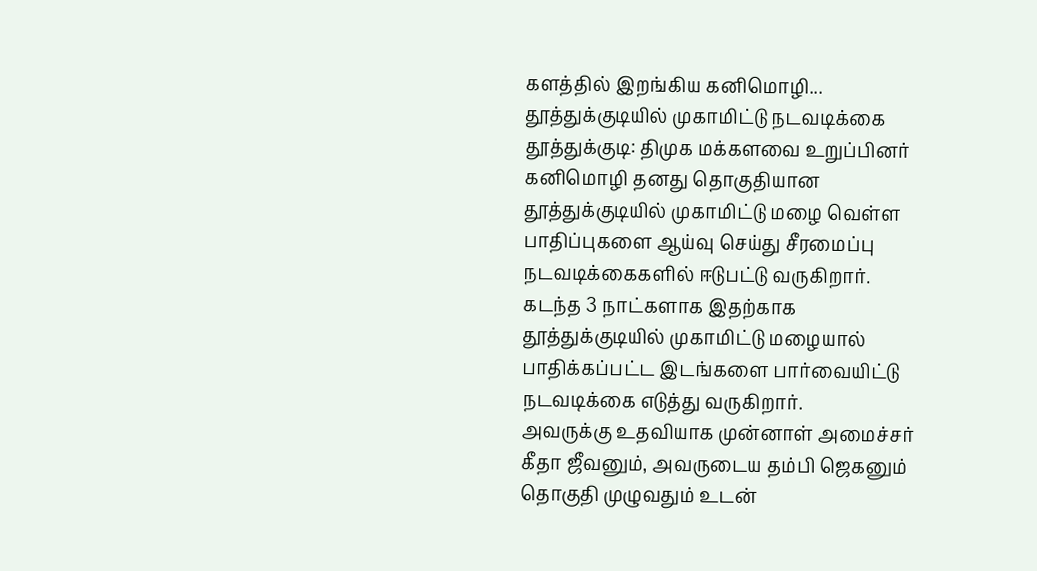களத்தில் இறங்கிய கனிமொழி... தூத்துக்குடியில் முகாமிட்டு நடவடிக்கை
தூத்துக்குடி: திமுக மக்களவை உறுப்பினர் கனிமொழி தனது தொகுதியான தூத்துக்குடியில் முகாமிட்டு மழை வெள்ள பாதிப்புகளை ஆய்வு செய்து சீரமைப்பு நடவடிக்கைகளில் ஈடுபட்டு வருகிறார்.
கடந்த 3 நாட்களாக இதற்காக தூத்துக்குடியில் முகாமிட்டு மழையால் பாதிக்கப்பட்ட இடங்களை பார்வையிட்டு நடவடிக்கை எடுத்து வருகிறார்.
அவருக்கு உதவியாக முன்னாள் அமைச்சர் கீதா ஜீவனும், அவருடைய தம்பி ஜெகனும் தொகுதி முழுவதும் உடன்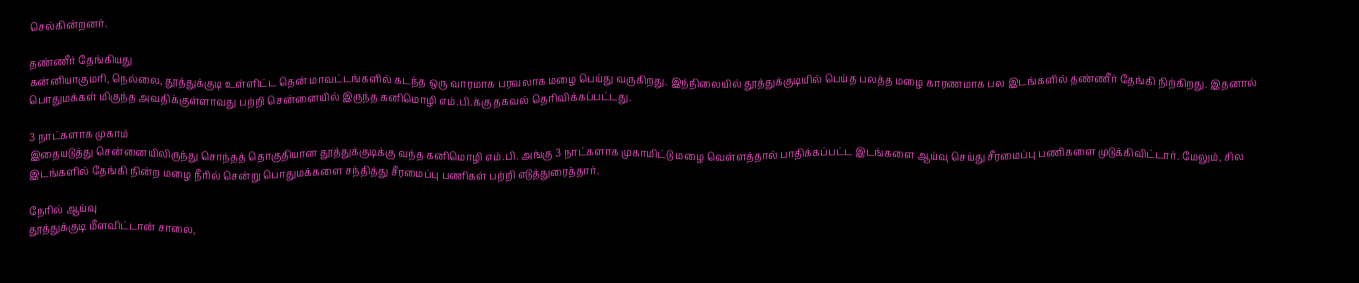செல்கின்றனர்.

தண்ணீர் தேங்கியது
கன்னியாகுமரி, நெல்லை, தூத்துக்குடி உள்ளிட்ட தென் மாவட்டங்களில் கடந்த ஒரு வாரமாக பரவலாக மழை பெய்து வருகிறது. இந்நிலையில் தூத்துக்குடியில் பெய்த பலத்த மழை காரணமாக பல இடங்களில் தண்ணீர் தேங்கி நிற்கிறது. இதனால் பொதுமக்கள் மிகுந்த அவதிக்குள்ளாவது பற்றி சென்னையில் இருந்த கனிமொழி எம்.பி.க்கு தகவல் தெரிவிக்கப்பட்டது.

3 நாட்களாக முகாம்
இதையடுத்து சென்னையிலிருந்து சொந்தத் தொகுதியான தூத்துக்குடிக்கு வந்த கனிமொழி எம்.பி. அங்கு 3 நாட்களாக முகாமிட்டு மழை வெள்ளத்தால் பாதிக்கப்பட்ட இடங்களை ஆய்வு செய்து சீரமைப்பு பணிகளை முடுக்கிவிட்டார். மேலும், சில இடங்களில் தேங்கி நின்ற மழை நீரில் சென்று பொதுமக்களை சந்தித்து சீரமைப்பு பணிகள் பற்றி எடுத்துரைத்தார்.

நேரில் ஆய்வு
தூத்துக்குடி மீளவிட்டான் சாலை,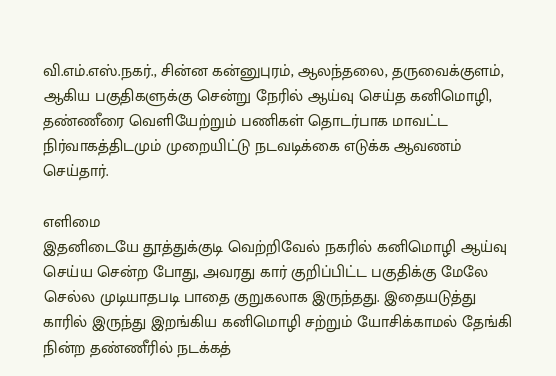வி.எம்.எஸ்.நகர்., சின்ன கன்னுபுரம், ஆலந்தலை, தருவைக்குளம், ஆகிய பகுதிகளுக்கு சென்று நேரில் ஆய்வு செய்த கனிமொழி, தண்ணீரை வெளியேற்றும் பணிகள் தொடர்பாக மாவட்ட நிர்வாகத்திடமும் முறையிட்டு நடவடிக்கை எடுக்க ஆவணம் செய்தார்.

எளிமை
இதனிடையே தூத்துக்குடி வெற்றிவேல் நகரில் கனிமொழி ஆய்வு செய்ய சென்ற போது, அவரது கார் குறிப்பிட்ட பகுதிக்கு மேலே செல்ல முடியாதபடி பாதை குறுகலாக இருந்தது. இதையடுத்து காரில் இருந்து இறங்கிய கனிமொழி சற்றும் யோசிக்காமல் தேங்கி நின்ற தண்ணீரில் நடக்கத்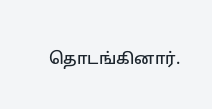தொடங்கினார்.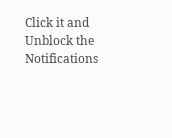Click it and Unblock the Notifications